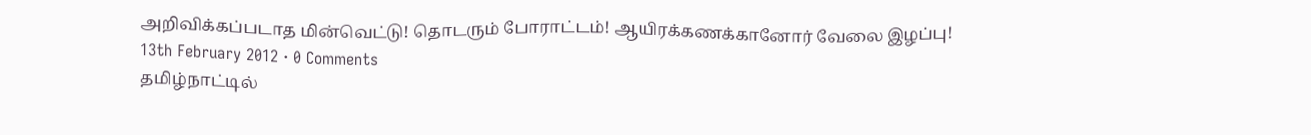அறிவிக்கப்படாத மின்வெட்டு! தொடரும் போராட்டம்! ஆயிரக்கணக்கானோர் வேலை இழப்பு!
13th February 2012 · 0 Comments
தமிழ்நாட்டில்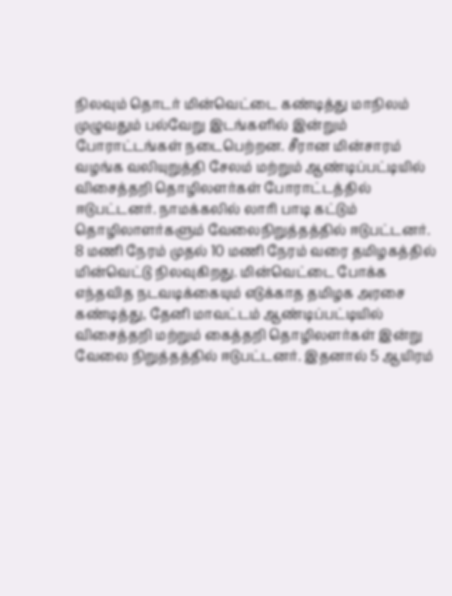நிலவும் தொடர் மின்வெட்டை கண்டித்து மாநிலம் முழுவதும் பல்வேறு இடங்களில் இன்றும் போராட்டங்கள் நடைபெற்றன. சீரான மின்சாரம் வழங்க வலியுறுத்தி சேலம் மற்றும் ஆண்டிப்பட்டியில் விசைத்தறி தொழிலளர்கள் போராட்டத்தில் ஈடுபட்டனர். நாமக்கலில் லாரி பாடி கட்டும் தொழிலாளர்களும் வேலைநிறுத்தத்தில் ஈடுபட்டனர்.
8 மணி நேரம் முதல் 10 மணி நேரம் வரை தமிழகத்தில் மின்வெட்டு நிலவுகிறது. மின்வெட்டை போக்க எந்தவித நடவடிக்கையும் எடுக்காத தமிழக அரசை கண்டித்து, தேனி மாவட்டம் ஆண்டிப்பட்டியில் விசைத்தறி மற்றும் கைத்தறி தொழிலளர்கள் இன்று வேலை நிறுத்தத்தில் ஈடுபட்டனர். இதனால் 5 ஆயிரம்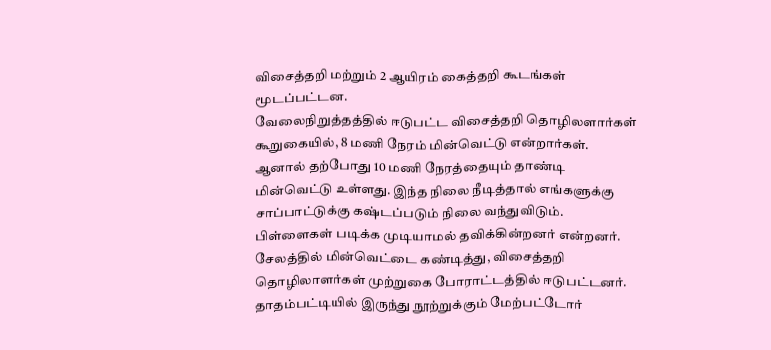விசைத்தறி மற்றும் 2 ஆயிரம் கைத்தறி கூடங்கள் மூடப்பட்டன.
வேலைநிறுத்தத்தில் ஈடுபட்ட விசைத்தறி தொழிலளார்கள் கூறுகையில், 8 மணி நேரம் மின்வெட்டு என்றார்கள். ஆனால் தற்போது 10 மணி நேரத்தையும் தாண்டி மின்வெட்டு உள்ளது. இந்த நிலை நீடித்தால் எங்களுக்கு சாப்பாட்டுக்கு கஷ்டப்படும் நிலை வந்துவிடும். பிள்ளைகள் படிக்க முடியாமல் தவிக்கின்றனர் என்றனர்.
சேலத்தில் மின்வெட்டை கண்டித்து, விசைத்தறி தொழிலாளர்கள் முற்றுகை போராட்டத்தில் ஈடுபட்டனர். தாதம்பட்டியில் இருந்து நூற்றுக்கும் மேற்பட்டோர்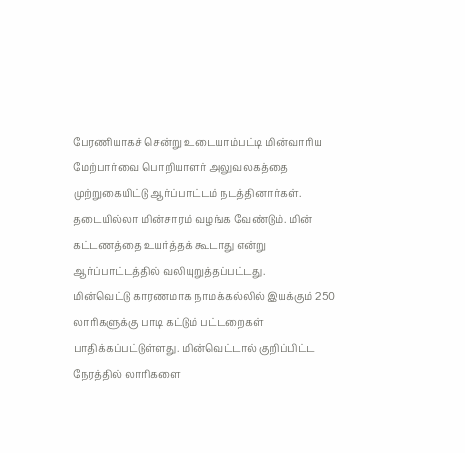பேரணியாகச் சென்று உடையாம்பட்டி மின்வாரிய மேற்பார்வை பொறியாளர் அலுவலகத்தை முற்றுகையிட்டு ஆர்ப்பாட்டம் நடத்தினார்கள்.
தடையில்லா மின்சாரம் வழங்க வேண்டும். மின் கட்டணத்தை உயர்த்தக் கூடாது என்று ஆர்ப்பாட்டத்தில் வலியுறுத்தப்பட்டது.
மின்வெட்டு காரணமாக நாமக்கல்லில் இயக்கும் 250 லாரிகளுக்கு பாடி கட்டும் பட்டறைகள் பாதிக்கப்பட்டுள்ளது. மின்வெட்டால் குறிப்பிட்ட நேரத்தில் லாரிகளை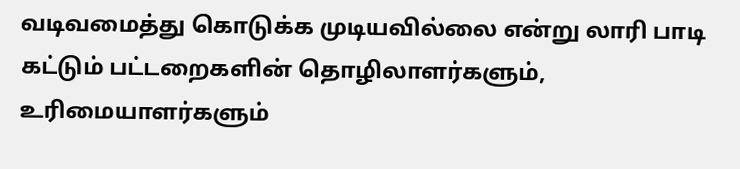வடிவமைத்து கொடுக்க முடியவில்லை என்று லாரி பாடி கட்டும் பட்டறைகளின் தொழிலாளர்களும், உரிமையாளர்களும்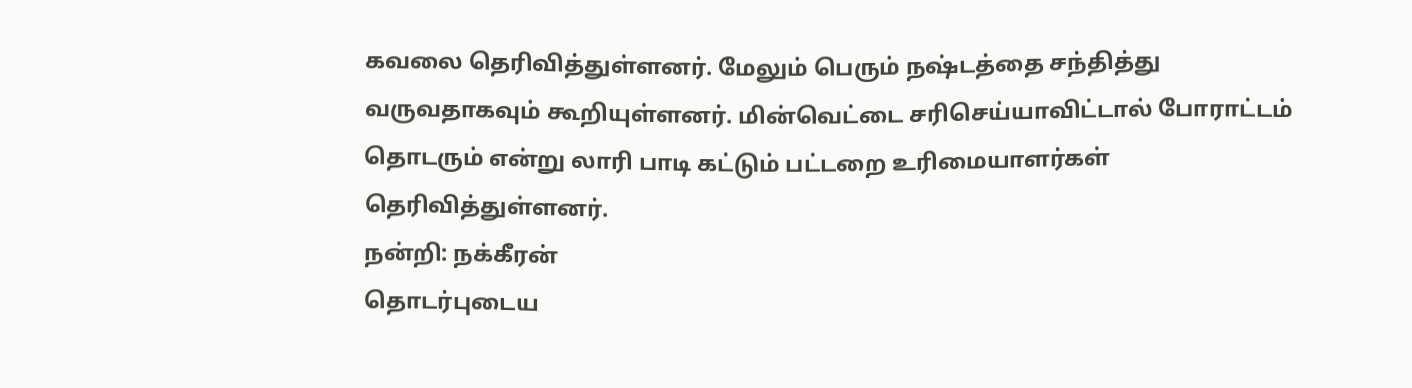கவலை தெரிவித்துள்ளனர். மேலும் பெரும் நஷ்டத்தை சந்தித்து வருவதாகவும் கூறியுள்ளனர். மின்வெட்டை சரிசெய்யாவிட்டால் போராட்டம் தொடரும் என்று லாரி பாடி கட்டும் பட்டறை உரிமையாளர்கள் தெரிவித்துள்ளனர்.
நன்றி: நக்கீரன்
தொடர்புடைய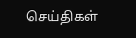செய்திகள்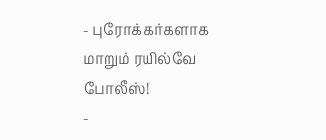- புரோக்கர்களாக மாறும் ரயில்வே போலீஸ்!
-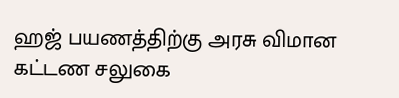ஹஜ் பயணத்திற்கு அரசு விமான கட்டண சலுகை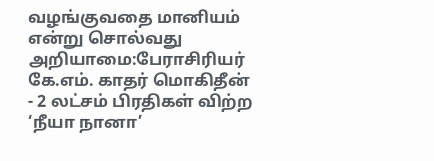வழங்குவதை மானியம் என்று சொல்வது அறியாமை:பேராசிரியர் கே.எம். காதர் மொகிதீன்
- 2 லட்சம் பிரதிகள் விற்ற ‘நீயா நானா’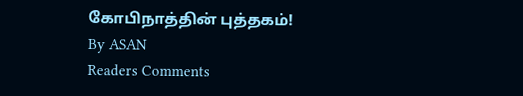கோபிநாத்தின் புத்தகம்!
By ASAN
Readers Comments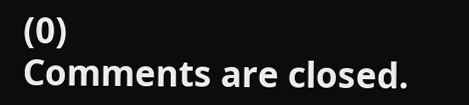(0)
Comments are closed.